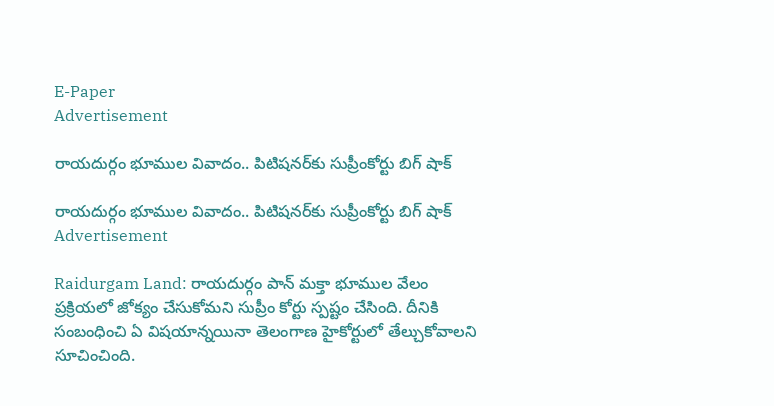E-Paper
Advertisement

రాయదుర్గం భూముల వివాదం.. పిటిషనర్‌కు సుప్రీంకోర్టు బిగ్ షాక్

రాయదుర్గం భూముల వివాదం.. పిటిషనర్‌కు సుప్రీంకోర్టు బిగ్ షాక్
Advertisement

Raidurgam Land: రాయదుర్గం పాన్ మక్తా భూముల వేలం ప్రక్రియలో జోక్యం చేసుకోమని సుప్రీం కోర్టు స్పష్టం చేసింది. దీనికి సంబంధించి ఏ విషయాన్నయినా తెలంగాణ హైకోర్టులో తేల్చుకోవాలని సూచించింది.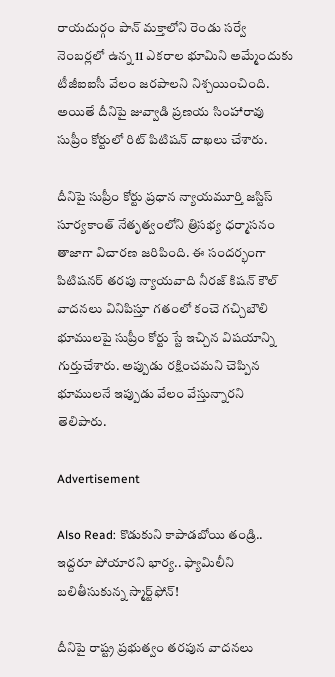రాయదుర్గం పాన్ మక్తాలోని రెండు సర్వే నెంబర్లలో ఉన్న 11 ఎకరాల భూమిని అమ్మేందుకు టీజీఐఐసీ వేలం జరపాలని నిశ్చయించింది. అయితే దీనిపై జువ్వాడి ప్రణయ సింహారావు సుప్రీం కోర్టులో రిట్ పిటిషన్ దాఖలు చేశారు.

దీనిపై సుప్రీం కోర్టు ప్రధాన న్యాయమూర్తి జస్టిస్ సూర్యకాంత్ నేతృత్వంలోని త్రిసభ్య ధర్మాసనం తాజాగా విచారణ జరిపింది. ఈ సందర్భంగా పిటిషనర్ తరపు న్యాయవాది నీరజ్ కిషన్ కౌల్ వాదనలు వినిపిస్తూ గతంలో కంచె గచ్చిబౌలి భూములపై సుప్రీం కోర్టు స్టే ఇచ్చిన విషయాన్ని గుర్తుచేశారు. అప్పుడు రక్షించమని చెప్పిన భూములనే ఇప్పుడు వేలం వేస్తున్నారని తెలిపారు.

Advertisement

Also Read: కొడుకుని కాపాడబోయి తండ్రి.. ఇద్దరూ పోయారని భార్య.. ఫ్యామిలీని బలితీసుకున్న స్మార్ట్‌ఫోన్!

దీనిపై రాష్ట్ర ప్రభుత్వం తరపున వాదనలు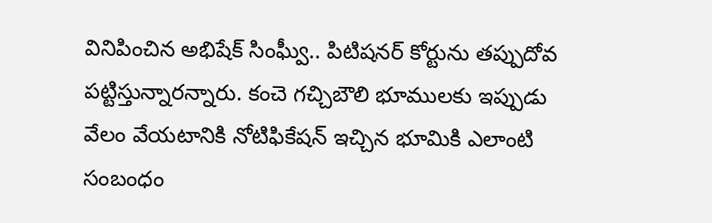వినిపించిన అభిషేక్ సింఘ్వీ.. పిటిషనర్ కోర్టును తప్పుదోవ పట్టిస్తున్నారన్నారు. కంచె గచ్చిబౌలి భూములకు ఇప్పుడు వేలం వేయటానికి నోటిఫికేషన్ ఇచ్చిన భూమికి ఎలాంటి సంబంధం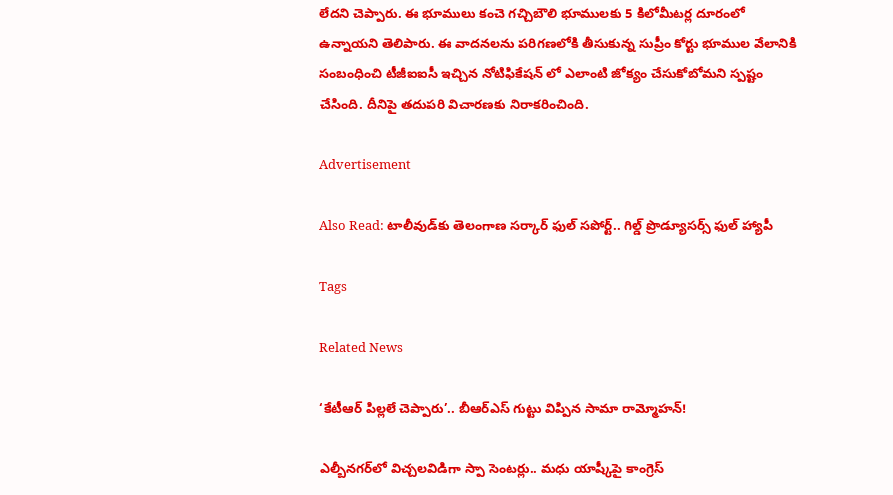లేదని చెప్పారు. ఈ భూములు కంచె గచ్చిబౌలి భూములకు 5 కిలోమీటర్ల దూరంలో ఉన్నాయని తెలిపారు. ఈ వాదనలను పరిగణలోకి తీసుకున్న సుప్రీం కోర్టు భూముల వేలానికి సంబంధించి టీజీఐఐసీ ఇచ్చిన నోటిఫికేషన్ లో ఎలాంటి జోక్యం చేసుకోబోమని స్పష్టం చేసింది. దీనిపై తదుపరి విచారణకు నిరాకరించింది.

Advertisement

Also Read: టాలీవుడ్‌కు తెలంగాణ సర్కార్ ఫుల్ సపోర్ట్.. గిల్డ్ ప్రొడ్యూసర్స్ ఫుల్ హ్యాపీ

Tags

Related News

‘కేటీఆర్ పిల్లలే చెప్పారు’.. బీఆర్ఎస్ గుట్టు విప్పిన సామా రామ్మోహన్!

ఎల్బీనగర్‌లో విచ్చలవిడిగా స్పా సెంటర్లు.. మధు యాష్కీపై కాంగ్రెస్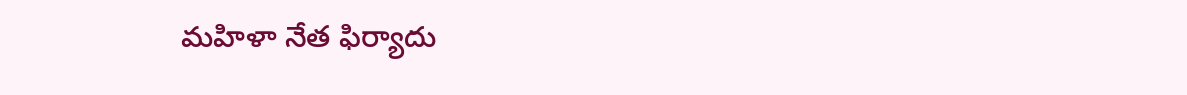మహిళా నేత ఫిర్యాదు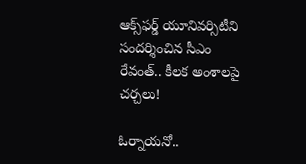ఆక్స్‌ఫర్డ్ యూనివర్సిటీని సందర్శించిన సీఎం రేవంత్.. కీలక అంశాలపై చర్చలు!

ఓర్నాయనో..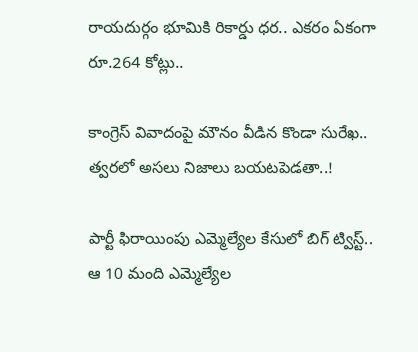రాయదుర్గం భూమికి రికార్డు ధర.. ఎకరం ఏకంగా రూ.264 కోట్లు..

కాంగ్రెస్ వివాదంపై మౌనం వీడిన కొండా సురేఖ.. త్వరలో అసలు నిజాలు బయటపెడతా..!

పార్టీ ఫిరాయింపు ఎమ్మెల్యేల కేసులో బిగ్ ట్విస్ట్.. ఆ 10 మంది ఎమ్మెల్యేల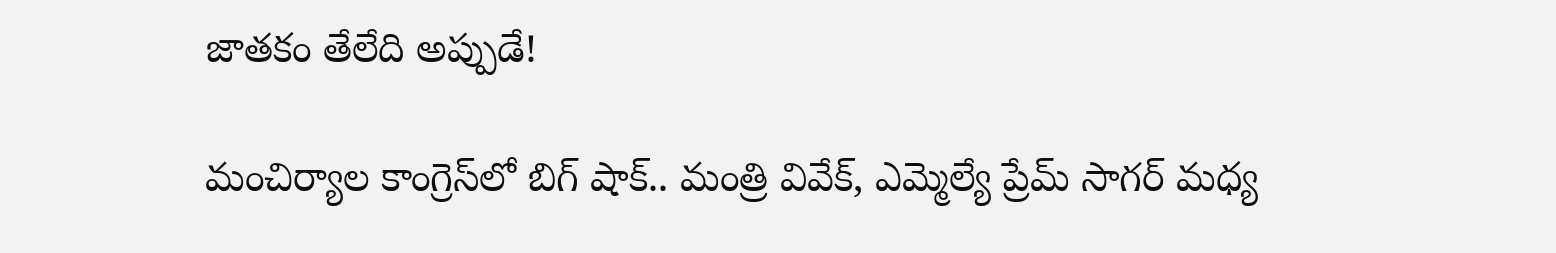జాతకం తేలేది అప్పుడే!

మంచిర్యాల కాంగ్రెస్‌లో బిగ్ షాక్.. మంత్రి వివేక్, ఎమ్మెల్యే ప్రేమ్ సాగర్ మధ్య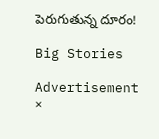పెరుగుతున్న దూరం!

Big Stories

Advertisement
×